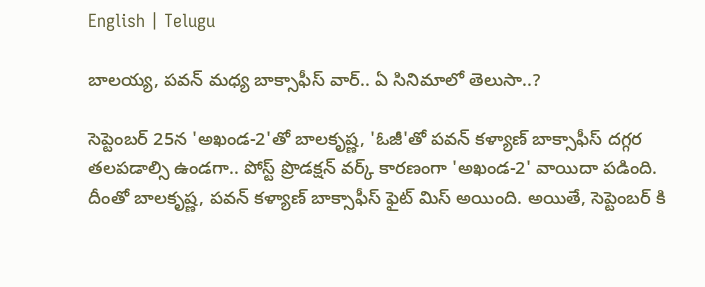English | Telugu

బాలయ్య, పవన్ మధ్య బాక్సాఫీస్ వార్.. ఏ సినిమాలో తెలుసా..?

సెప్టెంబర్ 25న 'అఖండ-2'తో బాలకృష్ణ, 'ఓజీ'తో పవన్ కళ్యాణ్ బాక్సాఫీస్ దగ్గర తలపడాల్సి ఉండగా.. పోస్ట్ ప్రొడక్షన్ వర్క్ కారణంగా 'అఖండ-2' వాయిదా పడింది. దీంతో బాలకృష్ణ, పవన్ కళ్యాణ్ బాక్సాఫీస్ ఫైట్ మిస్ అయింది. అయితే, సెప్టెంబర్ కి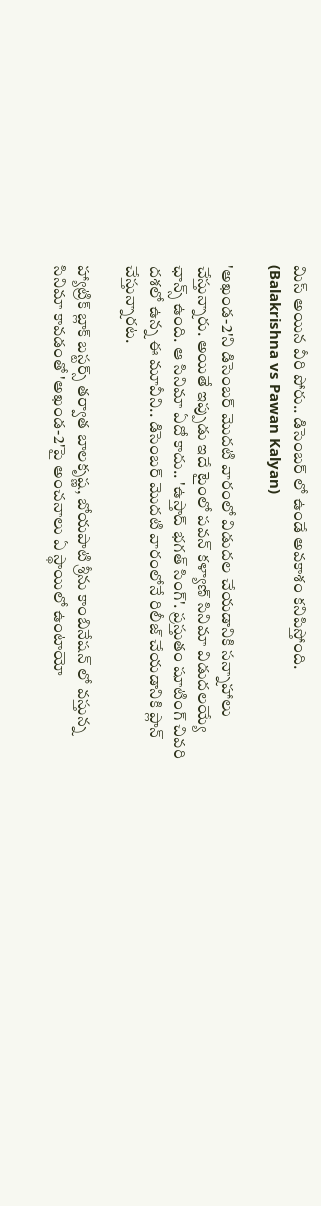మిస్ అయిన వీరి పోరు.. డిసెంబర్ లో ఉండే అవకాశం కనిపిస్తోంది. (Balakrishna vs Pawan Kalyan)

'అఖండ-2'ని డిసెంబర్ మొదటి వారంలో విడుదల చేయడానికి సన్నాహాలు చేస్తున్నారు. అయితే ఇప్పుడు ఇదే టైంలో పవన్ కళ్యాణ్ సినిమా విడుదలయ్యే ఛాన్స్ ఉంది. ఆ సినిమా ఏదో కాదు.. 'ఉస్తాద్ భగత్ సింగ్'. ప్రస్తుతం షూటింగ్ చివరి దశలో ఉన్న ఈ మూవీని.. డిసెంబర్ మొదటి వారంలోనే రిలీజ్ చేయడానికి ప్లాన్ చేస్తున్నారట.

హ్యాట్రిక్ బ్లాక్ బస్టర్స్ తర్వాత బాలకృష్ణ, బోయపాటి శ్రీను కాంబినేషన్ లో వస్తున్న సినిమా కావడంతో 'అఖండ-2'పై అంచనాలు ఏ స్థాయిలో ఉంటాయో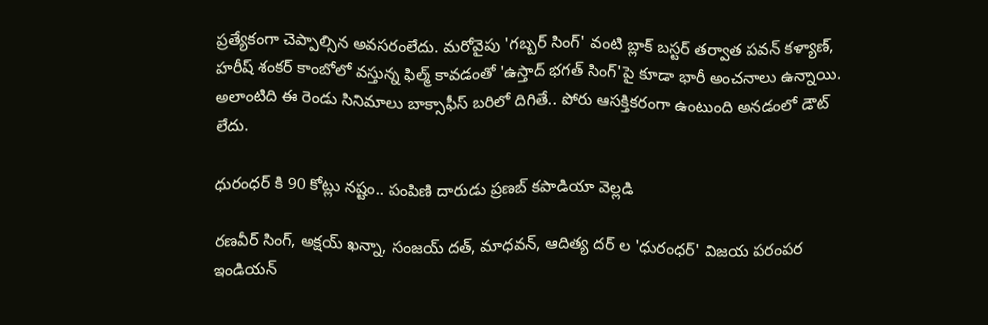ప్రత్యేకంగా చెప్పాల్సిన అవసరంలేదు. మరోవైపు 'గబ్బర్ సింగ్' వంటి బ్లాక్ బస్టర్ తర్వాత పవన్ కళ్యాణ్, హరీష్ శంకర్ కాంబోలో వస్తున్న ఫిల్మ్ కావడంతో 'ఉస్తాద్ భగత్ సింగ్'పై కూడా భారీ అంచనాలు ఉన్నాయి. అలాంటిది ఈ రెండు సినిమాలు బాక్సాఫీస్ బరిలో దిగితే.. పోరు ఆసక్తికరంగా ఉంటుంది అనడంలో డౌట్ లేదు.

ధురంధర్ కి 90 కోట్లు నష్టం.. పంపిణి దారుడు ప్రణబ్ కపాడియా వెల్లడి

రణవీర్ సింగ్, అక్షయ్ ఖన్నా, సంజయ్ దత్, మాధవన్, ఆదిత్య దర్ ల 'ధురంధర్' విజయ పరంపర ఇండియన్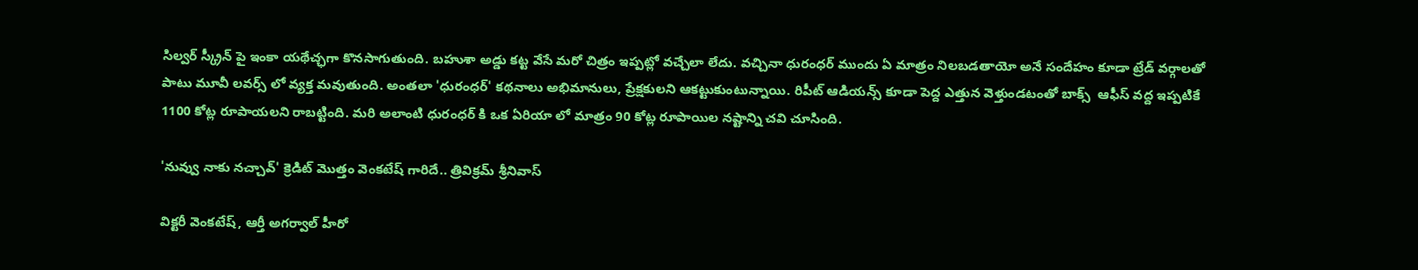సిల్వర్ స్క్రీన్ పై ఇంకా యథేచ్ఛగా కొనసాగుతుంది. బహుశా అడ్డు కట్ట వేసే మరో చిత్రం ఇప్పట్లో వచ్చేలా లేదు. వచ్చినా ధురంధర్ ముందు ఏ మాత్రం నిలబడతాయో అనే సందేహం కూడా ట్రేడ్ వర్గాలతో పాటు మూవీ లవర్స్ లో వ్యక్త మవుతుంది. అంతలా 'ధురంధర్' కథనాలు అభిమానులు, ప్రేక్షకులని ఆకట్టుకుంటున్నాయి. రిపీట్ ఆడియన్స్ కూడా పెద్ద ఎత్తున వెళ్తుండటంతో బాక్స్  ఆఫీస్ వద్ద ఇప్పటికే 1100 కోట్ల రూపాయలని రాబట్టింది. మరి అలాంటి ధురంధర్ కి ఒక ఏరియా లో మాత్రం 90 కోట్ల రూపాయిల నష్టాన్ని చవి చూసింది.

'నువ్వు నాకు నచ్చావ్' క్రెడిట్ మొత్తం వెంకటేష్ గారిదే.. త్రివిక్రమ్ శ్రీనివాస్

విక్టరీ వెంకటేష్, ఆర్తీ అగర్వాల్ హీరో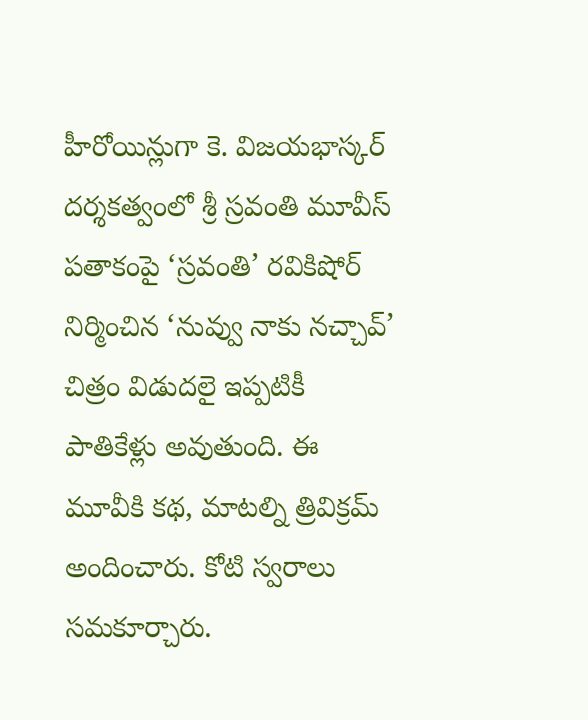హీరోయిన్లుగా కె. విజయభాస్కర్ దర్శకత్వంలో శ్రీ స్రవంతి మూవీస్ పతాకంపై ‘స్రవంతి’ రవికిషోర్ నిర్మించిన ‘నువ్వు నాకు నచ్చావ్’ చిత్రం విడుదలై ఇప్పటికీ పాతికేళ్లు అవుతుంది. ఈ మూవీకి కథ, మాటల్ని త్రివిక్రమ్ అందించారు. కోటి స్వరాలు సమకూర్చారు.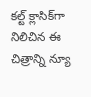కల్ట్ క్లాసిక్‌గా నిలిచిన ఈ చిత్రాన్ని న్యూ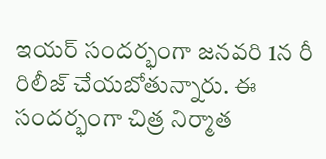ఇయర్ సందర్భంగా జనవరి 1న రీ రిలీజ్ చేయబోతున్నారు. ఈ సందర్భంగా చిత్ర నిర్మాత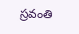స్రవంతి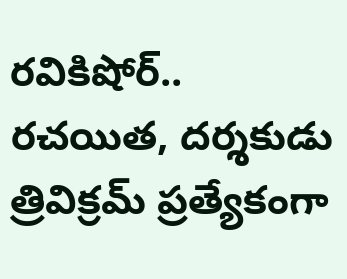రవికిషోర్.. రచయిత, దర్శకుడు త్రివిక్రమ్ ప్రత్యేకంగా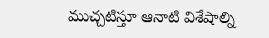ముచ్చటిస్తూ ఆనాటి విశేషాల్ని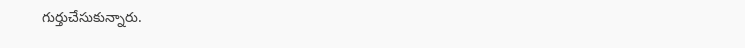గుర్తుచేసుకున్నారు.